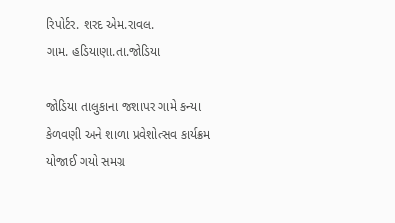રિપોર્ટર. શરદ એમ.રાવલ.
ગામ. હડિયાણા.તા.જોડિયા

જોડિયા તાલુકાના જશાપર ગામે કન્યા કેળવણી અને શાળા પ્રવેશોત્સવ કાર્યક્રમ યોજાઈ ગયો સમગ્ર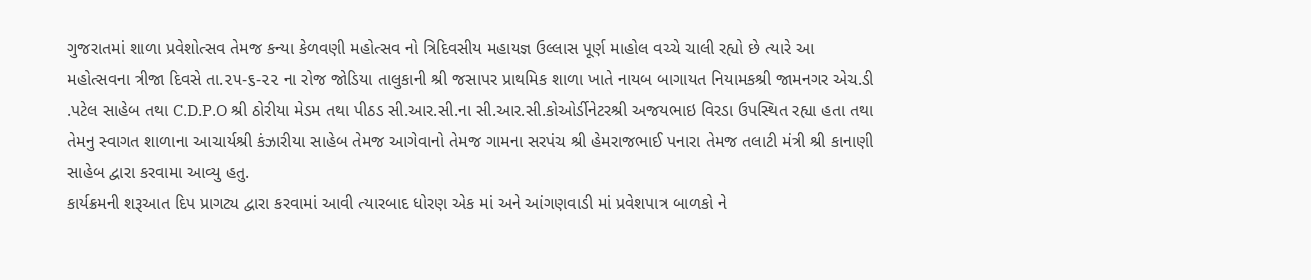ગુજરાતમાં શાળા પ્રવેશોત્સવ તેમજ કન્યા કેળવણી મહોત્સવ નો ત્રિદિવસીય મહાયજ્ઞ ઉલ્લાસ પૂર્ણ માહોલ વચ્ચે ચાલી રહ્યો છે ત્યારે આ મહોત્સવના ત્રીજા દિવસે તા.૨૫-૬-૨૨ ના રોજ જોડિયા તાલુકાની શ્રી જસાપર પ્રાથમિક શાળા ખાતે નાયબ બાગાયત નિયામકશ્રી જામનગર એચ.ડી .પટેલ સાહેબ તથા C.D.P.O શ્રી ઠોરીયા મેડમ તથા પીઠડ સી.આર.સી.ના સી.આર.સી.કોઓર્ડીનેટરશ્રી અજયભાઇ વિરડા ઉપસ્થિત રહ્યા હતા તથા તેમનુ સ્વાગત શાળાના આચાર્યશ્રી કંઝારીયા સાહેબ તેમજ આગેવાનો તેમજ ગામના સરપંચ શ્રી હેમરાજભાઈ પનારા તેમજ તલાટી મંત્રી શ્રી કાનાણી સાહેબ દ્વારા કરવામા આવ્યુ હતુ.
કાર્યક્રમની શરૂઆત દિપ પ્રાગટ્ય દ્વારા કરવામાં આવી ત્યારબાદ ધોરણ એક માં અને આંગણવાડી માં પ્રવેશપાત્ર બાળકો ને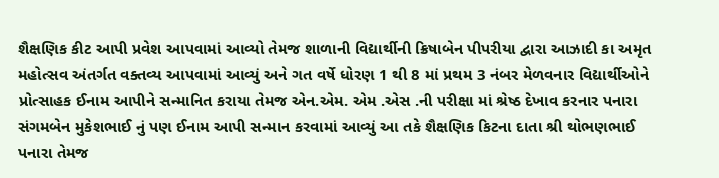શૈક્ષણિક કીટ આપી પ્રવેશ આપવામાં આવ્યો તેમજ શાળાની વિદ્યાર્થીની ક્રિષાબેન પીપરીયા દ્વારા આઝાદી કા અમૃત મહોત્સવ અંતર્ગત વક્તવ્ય આપવામાં આવ્યું અને ગત વર્ષે ધોરણ 1 થી 8 માં પ્રથમ 3 નંબર મેળવનાર વિદ્યાર્થીઓને પ્રોત્સાહક ઈનામ આપીને સન્માનિત કરાયા તેમજ એન.એમ. એમ .એસ .ની પરીક્ષા માં શ્રેષ્ઠ દેખાવ કરનાર પનારા સંગમબેન મુકેશભાઈ નું પણ ઈનામ આપી સન્માન કરવામાં આવ્યું આ તકે શૈક્ષણિક કિટના દાતા શ્રી થોભણભાઈ પનારા તેમજ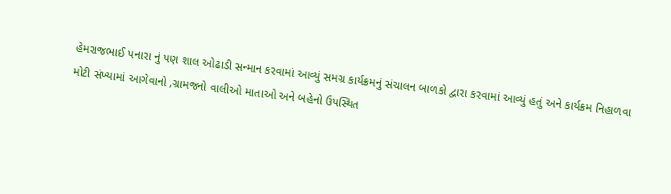હેમરાજભાઈ પનારા નું પણ શાલ ઓઢાડી સન્માન કરવામાં આવ્યું સમગ્ર કાર્યક્રમનું સંચાલન બાળકો દ્વારા કરવામાં આવ્યું હતું અને કાર્યક્રમ નિહાળવા મોટી સંખ્યામાં આગેવાનો ,ગ્રામજનો વાલીઓ માતાઓ અને બહેનો ઉપસ્થિત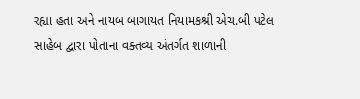રહ્યા હતા અને નાયબ બાગાયત નિયામકશ્રી એચ.બી પટેલ સાહેબ દ્વારા પોતાના વક્તવ્ય અંતર્ગત શાળાની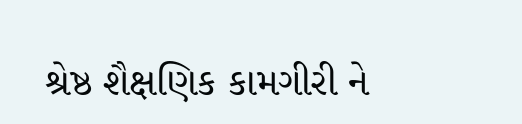શ્રેષ્ઠ શૈક્ષણિક કામગીરી ને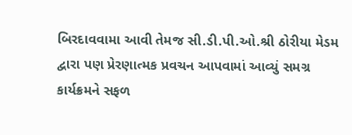બિરદાવવામા આવી તેમજ સી.ડી.પી.ઓ.શ્રી ઠોરીયા મેડમ દ્વારા પણ પ્રેરણાત્મક પ્રવચન આપવામાં આવ્યું સમગ્ર કાર્યક્રમને સફળ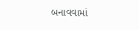બનાવવામાં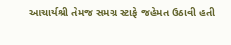આચાર્યશ્રી તેમજ સમગ્ર સ્ટાફે જહેમત ઉઠાવી હતી